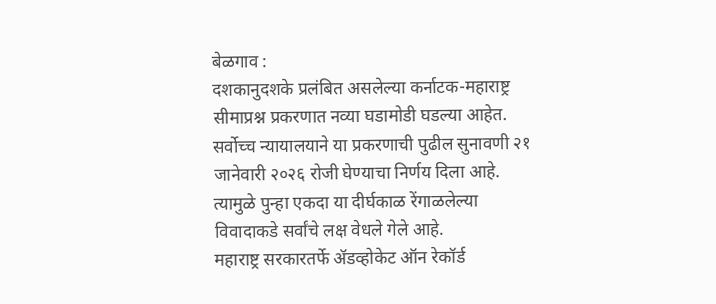बेळगाव :
दशकानुदशके प्रलंबित असलेल्या कर्नाटक-महाराष्ट्र सीमाप्रश्न प्रकरणात नव्या घडामोडी घडल्या आहेत. सर्वोच्च न्यायालयाने या प्रकरणाची पुढील सुनावणी २१ जानेवारी २०२६ रोजी घेण्याचा निर्णय दिला आहे. त्यामुळे पुन्हा एकदा या दीर्घकाळ रेंगाळलेल्या विवादाकडे सर्वांचे लक्ष वेधले गेले आहे.
महाराष्ट्र सरकारतर्फे ॲडव्होकेट ऑन रेकॉर्ड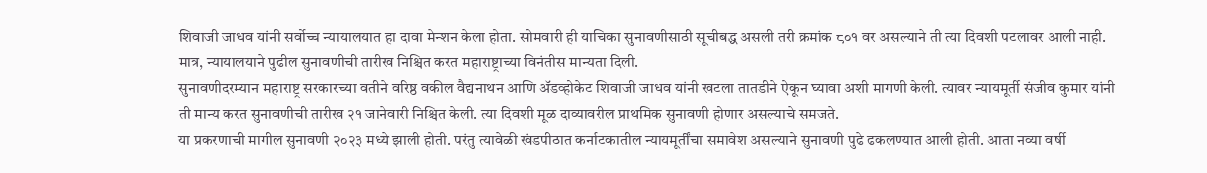शिवाजी जाधव यांनी सर्वोच्च न्यायालयात हा दावा मेन्शन केला होता. सोमवारी ही याचिका सुनावणीसाठी सूचीबद्ध असली तरी क्रमांक ८०१ वर असल्याने ती त्या दिवशी पटलावर आली नाही. मात्र, न्यायालयाने पुढील सुनावणीची तारीख निश्चित करत महाराष्ट्राच्या विनंतीस मान्यता दिली.
सुनावणीदरम्यान महाराष्ट्र सरकारच्या वतीने वरिष्ठ वकील वैद्यनाथन आणि ॲडव्होकेट शिवाजी जाधव यांनी खटला तातडीने ऐकून घ्यावा अशी मागणी केली. त्यावर न्यायमूर्ती संजीव कुमार यांनी ती मान्य करत सुनावणीची तारीख २१ जानेवारी निश्चित केली. त्या दिवशी मूळ दाव्यावरील प्राथमिक सुनावणी होणार असल्याचे समजते.
या प्रकरणाची मागील सुनावणी २०२३ मध्ये झाली होती. परंतु त्यावेळी खंडपीठात कर्नाटकातील न्यायमूर्तींचा समावेश असल्याने सुनावणी पुढे ढकलण्यात आली होती. आता नव्या वर्षी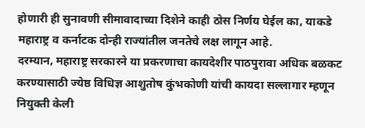होणारी ही सुनावणी सीमावादाच्या दिशेने काही ठोस निर्णय घेईल का, याकडे महाराष्ट्र व कर्नाटक दोन्ही राज्यांतील जनतेचे लक्ष लागून आहे.
दरम्यान, महाराष्ट्र सरकारने या प्रकरणाचा कायदेशीर पाठपुरावा अधिक बळकट करण्यासाठी ज्येष्ठ विधिज्ञ आशुतोष कुंभकोणी यांची कायदा सल्लागार म्हणून नियुक्ती केली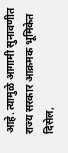आहे. त्यामुळे आगामी सुनावणीत राज्य सरकार आक्रमक भूमिकेत दिसेल,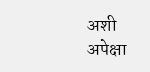अशी अपेक्षा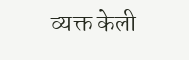व्यक्त केली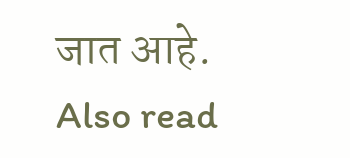जात आहे.
Also read